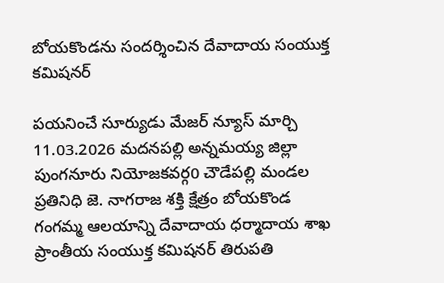బోయకొండను సందర్శించిన దేవాదాయ సంయుక్త కమిషనర్

పయనించే సూర్యుడు మేజర్ న్యూస్ మార్చి 11.03.2026 మదనపల్లి అన్నమయ్య జిల్లా పుంగనూరు నియోజకవర్గ0 చౌడేపల్లి మండల ప్రతినిధి జె. నాగరాజ శక్తి క్షేత్రం బోయకొండ గంగమ్మ ఆలయాన్ని దేవాదాయ ధర్మాదాయ శాఖ ప్రాంతీయ సంయుక్త కమిషనర్ తిరుపతి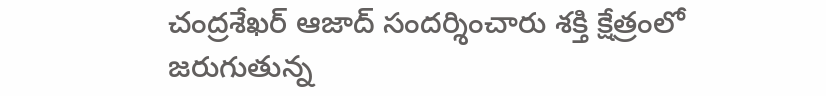చంద్రశేఖర్ ఆజాద్ సందర్శించారు శక్తి క్షేత్రంలో జరుగుతున్న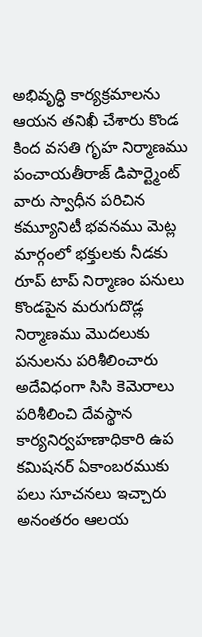అభివృద్ధి కార్యక్రమాలను ఆయన తనిఖీ చేశారు కొండ కింద వసతి గృహ నిర్మాణము పంచాయతీరాజ్ డిపార్ట్మెంట్ వారు స్వాధీన పరిచిన కమ్యూనిటీ భవనము మెట్ల మార్గంలో భక్తులకు నీడకు రూప్ టాప్ నిర్మాణం పనులు కొండపైన మరుగుదొడ్ల నిర్మాణము మొదలుకు పనులను పరిశీలించారు అదేవిధంగా సిసి కెమెరాలు పరిశీలించి దేవస్థాన కార్యనిర్వహణాధికారి ఉప కమిషనర్ ఏకాంబరముకు పలు సూచనలు ఇచ్చారు అనంతరం ఆలయ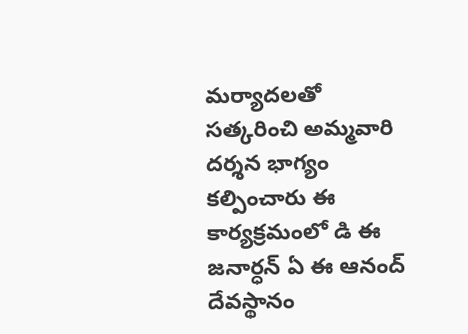మర్యాదలతో సత్కరించి అమ్మవారి దర్శన భాగ్యం కల్పించారు ఈ కార్యక్రమంలో డి ఈ జనార్ధన్ ఏ ఈ ఆనంద్ దేవస్థానం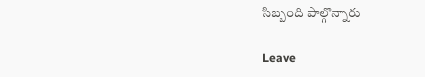సిబ్బంది పాల్గొన్నారు

Leave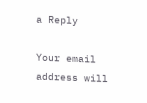a Reply

Your email address will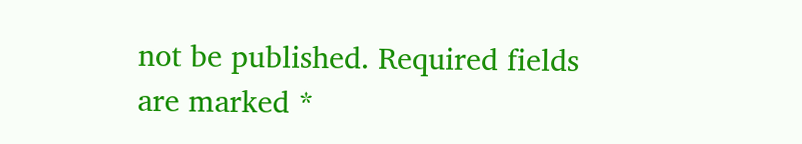not be published. Required fields are marked *